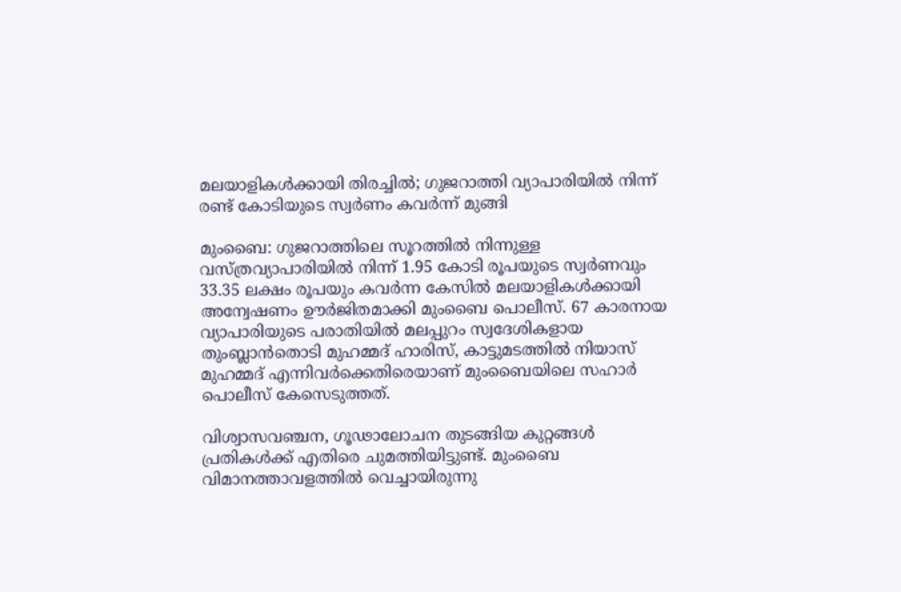മലയാളികൾക്കായി തിരച്ചിൽ; ഗുജറാത്തി വ്യാപാരിയിൽ നിന്ന് രണ്ട് കോടിയുടെ സ്വർണം കവർന്ന് മുങ്ങി

മുംബൈ: ഗുജറാത്തിലെ സൂറത്തിൽ നിന്നുള്ള വസ്ത്രവ്യാപാരിയിൽ നിന്ന് 1.95 കോടി രൂപയുടെ സ്വർണവും 33.35 ലക്ഷം രൂപയും കവർന്ന കേസിൽ മലയാളികൾക്കായി അന്വേഷണം ഊർജിതമാക്കി മുംബൈ പൊലീസ്. 67 കാരനായ വ്യാപാരിയുടെ പരാതിയിൽ മലപ്പുറം സ്വദേശികളായ തുംബ്ലാൻതൊടി മുഹമ്മദ് ഹാരിസ്, കാട്ടുമടത്തിൽ നിയാസ് മുഹമ്മദ് എന്നിവർക്കെതിരെയാണ് മുംബൈയിലെ സഹാർ പൊലീസ് കേസെടുത്തത്.

വിശ്വാസവഞ്ചന, ഗൂഢാലോചന തുടങ്ങിയ കുറ്റങ്ങൾ പ്രതികൾക്ക് എതിരെ ചുമത്തിയിട്ടുണ്ട്. മുംബൈ വിമാനത്താവളത്തിൽ വെച്ചായിരുന്നു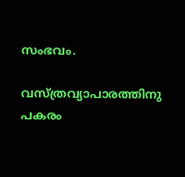സംഭവം.

വസ്ത്രവ്യാപാരത്തിനു പകരം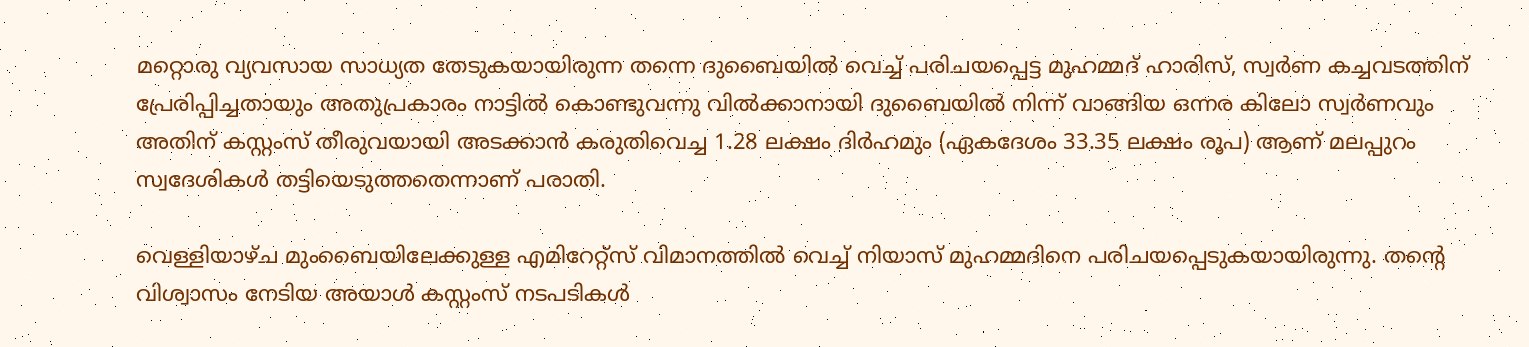മറ്റൊരു വ്യവസായ സാധ്യത തേടുകയായിരുന്ന തന്നെ ദുബൈയിൽ വെച്ച് പരിചയപ്പെട്ട മുഹമ്മദ് ഹാരിസ്, സ്വർണ കച്ചവടത്തിന് പ്രേരിപ്പിച്ചതായും അതുപ്രകാരം നാട്ടിൽ കൊണ്ടുവന്നു വിൽക്കാനായി ദുബൈയിൽ നിന്ന് വാങ്ങിയ ഒന്നര കിലോ സ്വർണവും അതിന് കസ്റ്റംസ് തീരുവയായി അടക്കാൻ കരുതിവെച്ച 1.28 ലക്ഷം ദിർഹമും (ഏകദേശം 33.35 ലക്ഷം രൂപ) ആണ് മലപ്പുറം സ്വദേശികൾ തട്ടിയെടുത്തതെന്നാണ് പരാതി.

വെള്ളിയാഴ്ച മുംബൈയിലേക്കുള്ള എമിറേറ്റ്സ് വിമാനത്തിൽ വെച്ച് നിയാസ് മുഹമ്മദിനെ പരിചയപ്പെടുകയായിരുന്നു. തന്റെ വിശ്വാസം നേടിയ അയാൾ കസ്റ്റംസ് നടപടികൾ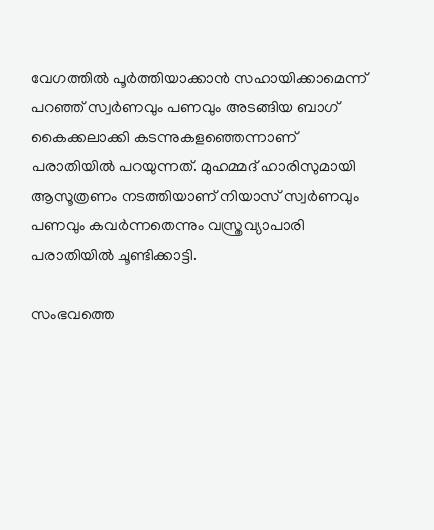വേഗത്തിൽ പൂർത്തിയാക്കാൻ സഹായിക്കാമെന്ന് പറഞ്ഞ് സ്വർണവും പണവും അടങ്ങിയ ബാഗ് കൈക്കലാക്കി കടന്നുകളഞ്ഞെന്നാണ് പരാതിയിൽ പറയുന്നത്. മുഹമ്മദ് ഹാരിസുമായി ആസൂത്രണം നടത്തിയാണ് നിയാസ് സ്വർണവും പണവും കവർന്നതെന്നും വസ്ത്രവ്യാപാരി പരാതിയിൽ ചൂണ്ടിക്കാട്ടി.

സംഭവത്തെ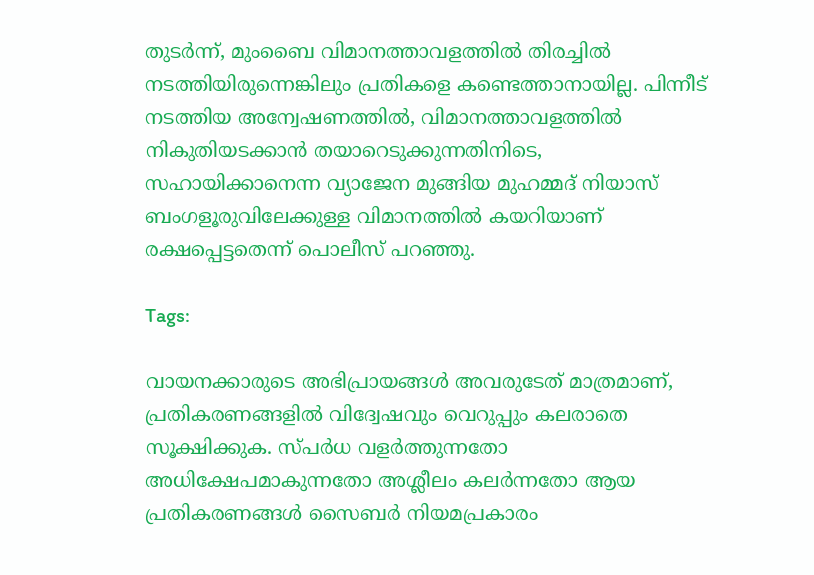തുടർന്ന്, മുംബൈ വിമാനത്താവളത്തിൽ തിരച്ചിൽ നടത്തിയിരുന്നെങ്കിലും പ്രതികളെ കണ്ടെത്താനായില്ല. പിന്നീട് നടത്തിയ അന്വേഷണത്തിൽ, വിമാനത്താവളത്തിൽ നികുതിയടക്കാൻ തയാറെടുക്കുന്നതിനിടെ, സഹായിക്കാനെന്ന വ്യാജേന മുങ്ങിയ മുഹമ്മദ് നിയാസ് ബംഗളൂരുവിലേക്കുള്ള വിമാനത്തിൽ കയറിയാണ് രക്ഷപ്പെട്ടതെന്ന് പൊലീസ് പറഞ്ഞു.

Tags:

വായനക്കാരുടെ അഭിപ്രായങ്ങള്‍ അവരുടേത് മാത്രമാണ്, പ്രതികരണങ്ങളിൽ വിദ്വേഷവും വെറുപ്പും കലരാതെ സൂക്ഷിക്കുക. സ്പർധ വളർത്തുന്നതോ അധിക്ഷേപമാകുന്നതോ അശ്ലീലം കലർന്നതോ ആയ പ്രതികരണങ്ങൾ സൈബർ നിയമപ്രകാരം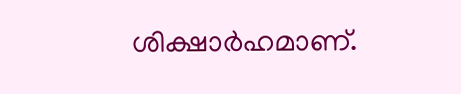ശിക്ഷാർഹമാണ്.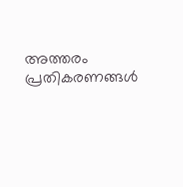അത്തരം പ്രതികരണങ്ങൾ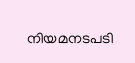നിയമനടപടി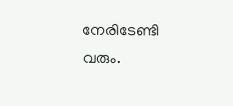നേരിടേണ്ടി വരും.